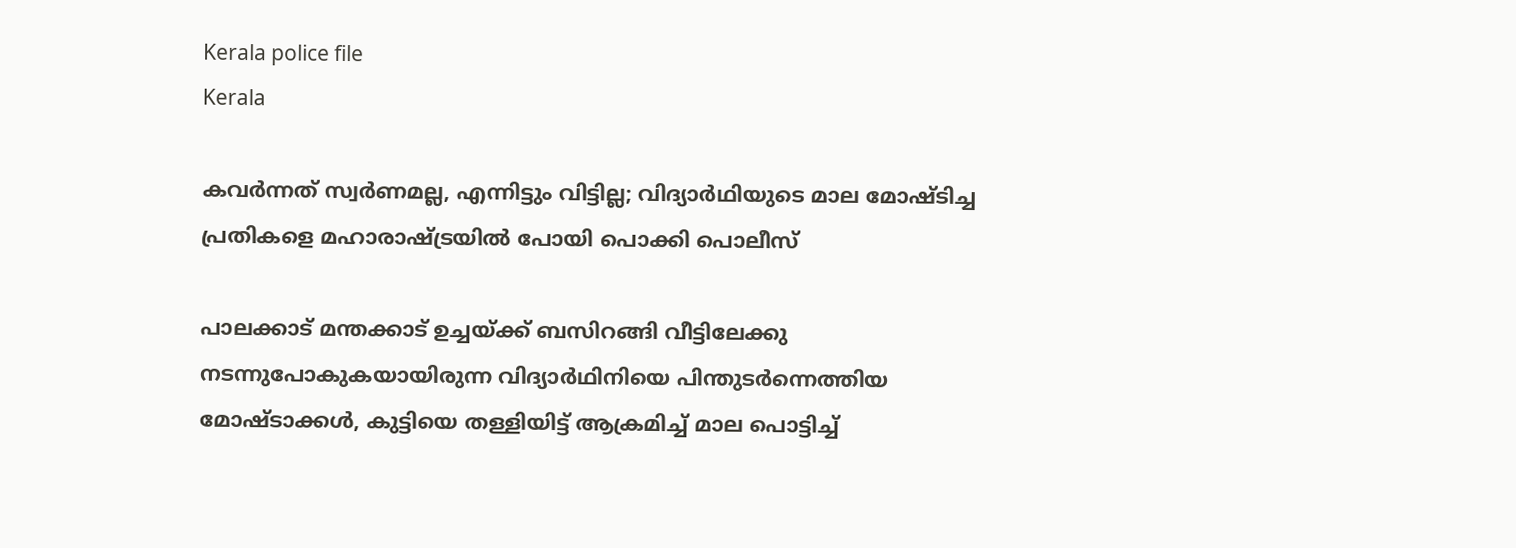Kerala police file
Kerala

കവര്‍ന്നത് സ്വര്‍ണമല്ല, എന്നിട്ടും വിട്ടില്ല; വിദ്യാര്‍ഥിയുടെ മാല മോഷ്ടിച്ച പ്രതികളെ മഹാരാഷ്ട്രയില്‍ പോയി പൊക്കി പൊലീസ്

പാലക്കാട് മന്തക്കാട് ഉച്ചയ്ക്ക് ബസിറങ്ങി വീട്ടിലേക്കു നടന്നുപോകുകയായിരുന്ന വിദ്യാര്‍ഥിനിയെ പിന്തുടര്‍ന്നെത്തിയ മോഷ്ടാക്കള്‍, കുട്ടിയെ തള്ളിയിട്ട് ആക്രമിച്ച് മാല പൊട്ടിച്ച്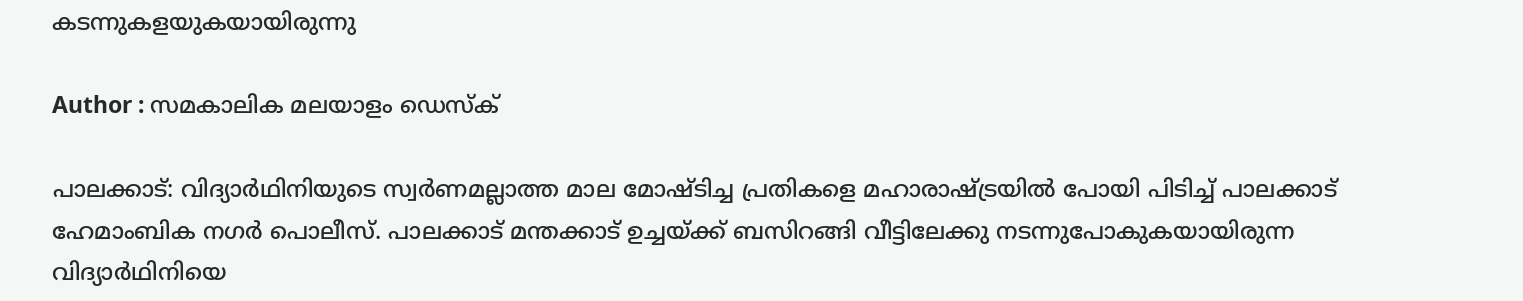കടന്നുകളയുകയായിരുന്നു

Author : സമകാലിക മലയാളം ഡെസ്ക്

പാലക്കാട്: വിദ്യാര്‍ഥിനിയുടെ സ്വര്‍ണമല്ലാത്ത മാല മോഷ്ടിച്ച പ്രതികളെ മഹാരാഷ്ട്രയില്‍ പോയി പിടിച്ച് പാലക്കാട് ഹേമാംബിക നഗര്‍ പൊലീസ്. പാലക്കാട് മന്തക്കാട് ഉച്ചയ്ക്ക് ബസിറങ്ങി വീട്ടിലേക്കു നടന്നുപോകുകയായിരുന്ന വിദ്യാര്‍ഥിനിയെ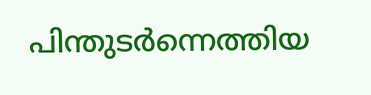പിന്തുടര്‍ന്നെത്തിയ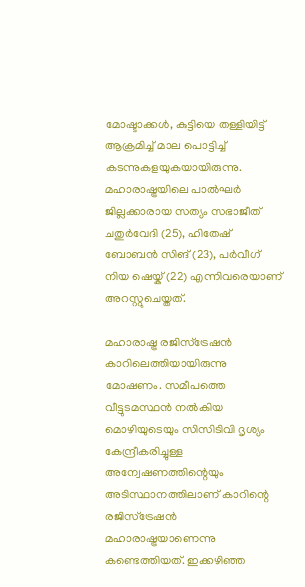മോഷ്ടാക്കള്‍, കുട്ടിയെ തള്ളിയിട്ട് ആക്രമിച്ച് മാല പൊട്ടിച്ച് കടന്നുകളയുകയായിരുന്നു. മഹാരാഷ്ട്രയിലെ പാല്‍ഘര്‍ ജില്ലക്കാരായ സത്യം സഭാജീത് ചതുര്‍വേദി (25), ഹിതേഷ് ബോബന്‍ സിങ് (23), പര്‍വീഗ് നിയ ഷെയ്ക് (22) എന്നിവരെയാണ് അറസ്റ്റുചെയ്തത്.

മഹാരാഷ്ട്ര രജിസ്‌ട്രേഷന്‍ കാറിലെത്തിയായിരുന്നു മോഷണം. സമീപത്തെ വീട്ടുടമസ്ഥന്‍ നല്‍കിയ മൊഴിയുടെയും സിസിടിവി ദൃശ്യം കേന്ദ്രീകരിച്ചുള്ള അന്വേഷണത്തിന്റെയും അടിസ്ഥാനത്തിലാണ് കാറിന്റെ രജിസ്‌ട്രേഷന്‍ മഹാരാഷ്ട്രയാണെന്നു കണ്ടെത്തിയത്. ഇക്കഴിഞ്ഞ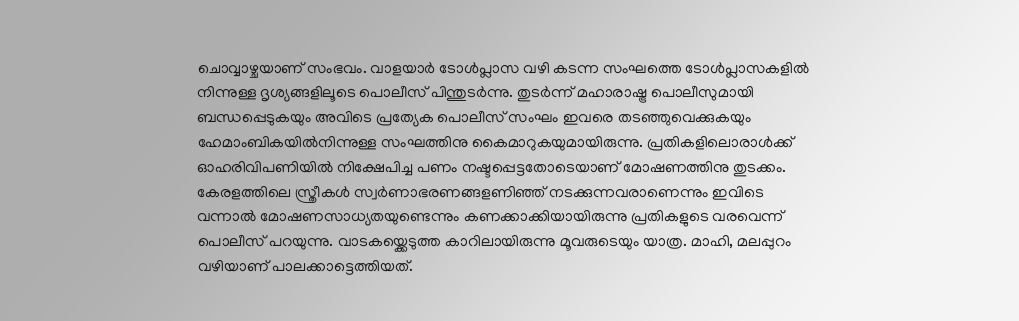ചൊവ്വാഴ്ചയാണ് സംഭവം. വാളയാര്‍ ടോള്‍പ്ലാസ വഴി കടന്ന സംഘത്തെ ടോള്‍പ്ലാസകളില്‍ നിന്നുള്ള ദൃശ്യങ്ങളിലൂടെ പൊലീസ് പിന്തുടര്‍ന്നു. തുടര്‍ന്ന് മഹാരാഷ്ട്ര പൊലീസുമായി ബന്ധപ്പെടുകയും അവിടെ പ്രത്യേക പൊലീസ് സംഘം ഇവരെ തടഞ്ഞുവെക്കുകയും ഹേമാംബികയില്‍നിന്നുള്ള സംഘത്തിനു കൈമാറുകയുമായിരുന്നു. പ്രതികളിലൊരാള്‍ക്ക് ഓഹരിവിപണിയില്‍ നിക്ഷേപിച്ച പണം നഷ്ടപ്പെട്ടതോടെയാണ് മോഷണത്തിനു തുടക്കം. കേരളത്തിലെ സ്ത്രീകള്‍ സ്വര്‍ണാഭരണങ്ങളണിഞ്ഞ് നടക്കുന്നവരാണെന്നും ഇവിടെ വന്നാല്‍ മോഷണസാധ്യതയുണ്ടെന്നും കണക്കാക്കിയായിരുന്നു പ്രതികളുടെ വരവെന്ന് പൊലീസ് പറയുന്നു. വാടകയ്ക്കെടുത്ത കാറിലായിരുന്നു മൂവരുടെയും യാത്ര. മാഹി, മലപ്പുറം വഴിയാണ് പാലക്കാട്ടെത്തിയത്.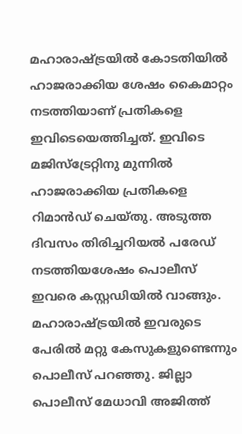മഹാരാഷ്ട്രയില്‍ കോടതിയില്‍ ഹാജരാക്കിയ ശേഷം കൈമാറ്റം നടത്തിയാണ് പ്രതികളെ ഇവിടെയെത്തിച്ചത്. ഇവിടെ മജിസ്‌ട്രേറ്റിനു മുന്നില്‍ ഹാജരാക്കിയ പ്രതികളെ റിമാന്‍ഡ് ചെയ്തു. അടുത്ത ദിവസം തിരിച്ചറിയല്‍ പരേഡ് നടത്തിയശേഷം പൊലീസ് ഇവരെ കസ്റ്റഡിയില്‍ വാങ്ങും. മഹാരാഷ്ട്രയില്‍ ഇവരുടെ പേരില്‍ മറ്റു കേസുകളുണ്ടെന്നും പൊലീസ് പറഞ്ഞു. ജില്ലാ പൊലീസ് മേധാവി അജിത്ത്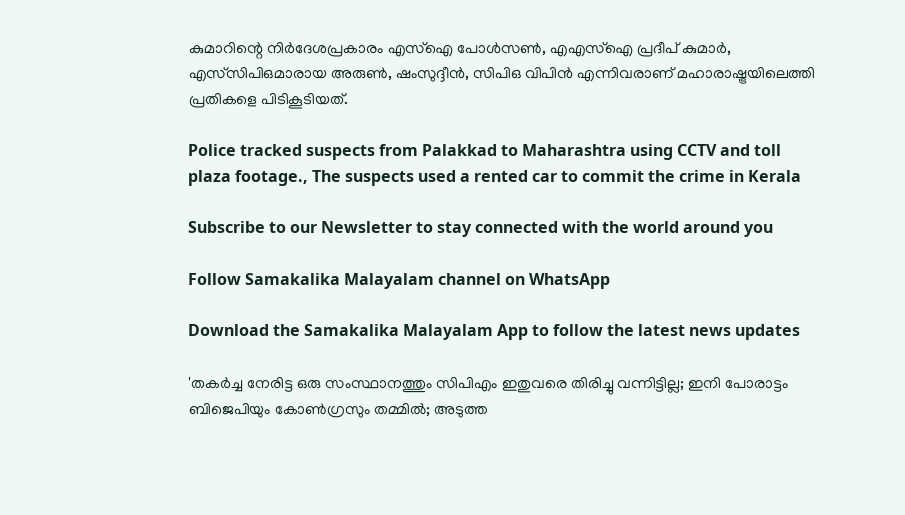കുമാറിന്റെ നിര്‍ദേശപ്രകാരം എസ്‌ഐ പോള്‍സണ്‍, എഎസ്‌ഐ പ്രദീപ് കുമാര്‍, എസ്‌സിപിഒമാരായ അരുണ്‍, ഷംസുദ്ദീന്‍, സിപിഒ വിപിന്‍ എന്നിവരാണ് മഹാരാഷ്ട്രയിലെത്തി പ്രതികളെ പിടികൂടിയത്.

Police tracked suspects from Palakkad to Maharashtra using CCTV and toll plaza footage., The suspects used a rented car to commit the crime in Kerala

Subscribe to our Newsletter to stay connected with the world around you

Follow Samakalika Malayalam channel on WhatsApp

Download the Samakalika Malayalam App to follow the latest news updates

'തകർച്ച നേരിട്ട ഒരു സംസ്ഥാനത്തും സിപിഎം ഇതുവരെ തിരിച്ചു വന്നിട്ടില്ല; ഇനി പോരാട്ടം ബിജെപിയും കോൺഗ്രസും തമ്മിൽ; അടുത്ത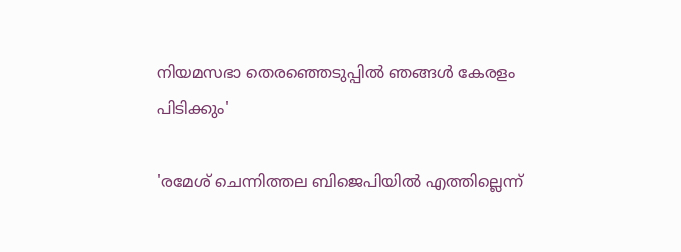നിയമസഭാ തെരഞ്ഞെടുപ്പിൽ ഞങ്ങൾ കേരളം പിടിക്കും'

'രമേശ് ചെന്നിത്തല ബിജെപിയില്‍ എത്തില്ലെന്ന്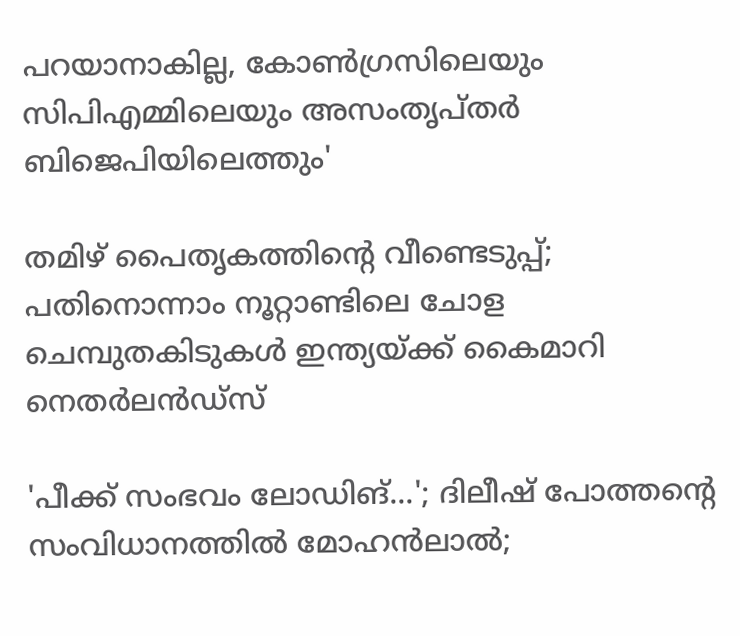പറയാനാകില്ല, കോണ്‍ഗ്രസിലെയും സിപിഎമ്മിലെയും അസംതൃപ്തര്‍ ബിജെപിയിലെത്തും'

തമിഴ് പൈതൃകത്തിന്റെ വീണ്ടെടുപ്പ്; പതിനൊന്നാം നൂറ്റാണ്ടിലെ ചോള ചെമ്പുതകിടുകള്‍ ഇന്ത്യയ്ക്ക് കൈമാറി നെതര്‍ലന്‍ഡ്‌സ്

'പീക്ക് സംഭവം ലോഡിങ്...'; ദിലീഷ് പോത്തന്റെ സംവിധാനത്തില്‍ മോഹന്‍ലാല്‍;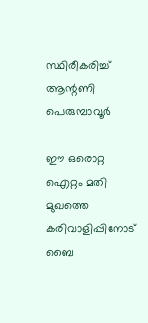സ്ഥിരീകരിച്ച് ആന്റണി പെരുമ്പാവൂര്‍

ഈ ഒരൊറ്റ ഐറ്റം മതി മുഖത്തെ കരിവാളിപ്പിനോട് ബൈ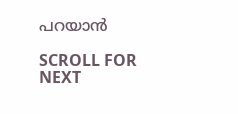പറയാൻ

SCROLL FOR NEXT